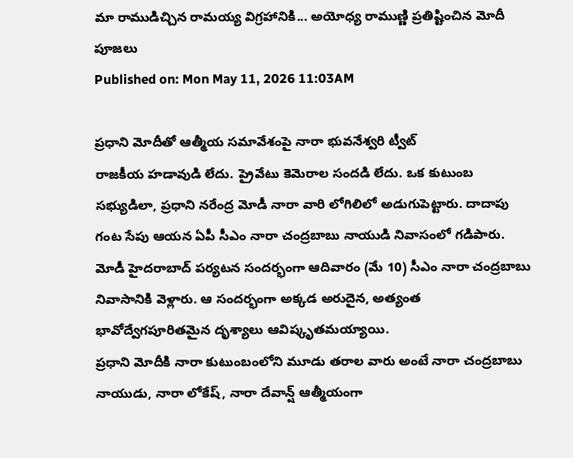మా రాముడిచ్చిన రామయ్య విగ్రహానికి... అయోధ్య రాముణ్ణి ప్రతిష్టించిన మోదీ పూజలు
Published on: Mon May 11, 2026 11:03AM

ప్రధాని మోదీతో ఆత్మీయ సమావేశంపై నారా భువనేశ్వరి ట్వీట్
రాజకీయ హడావుడి లేదు. ప్రైవేటు కెమెరాల సందడి లేదు. ఒక కుటుంబ సభ్యుడిలా, ప్రధాని నరేంద్ర మోడీ నారా వారి లోగిలిలో అడుగుపెట్టారు. దాదాపు గంట సేపు ఆయన ఏపీ సీఎం నారా చంద్రబాబు నాయుడి నివాసంలో గడిపారు. మోడీ హైదరాబాద్ పర్యటన సందర్భంగా ఆదివారం (మే 10) సీఎం నారా చంద్రబాబు నివాసానికి వెళ్లారు. ఆ సందర్భంగా అక్కడ అరుదైన, అత్యంత భావోద్వేగపూరితమైన దృశ్యాలు ఆవిష్కృతమయ్యాయి.
ప్రధాని మోదీకి నారా కుటుంబంలోని మూడు తరాల వారు అంటే నారా చంద్రబాబు నాయుడు, నారా లోకేష్, నారా దేవాన్ష్ ఆత్మీయంగా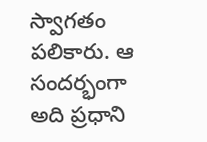స్వాగతం పలికారు. ఆ సందర్భంగా అది ప్రధాని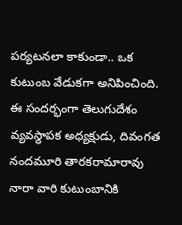పర్యటనలా కాకుండా.. ఒక కుటుంబ వేడుకగా అనిపించింది. ఈ సందర్భంగా తెలుగుదేశం వ్యవస్థాపక అధ్యక్షుడు, దివంగత నందమూరి తారకరామారావు నారా వారి కుటుంబానికి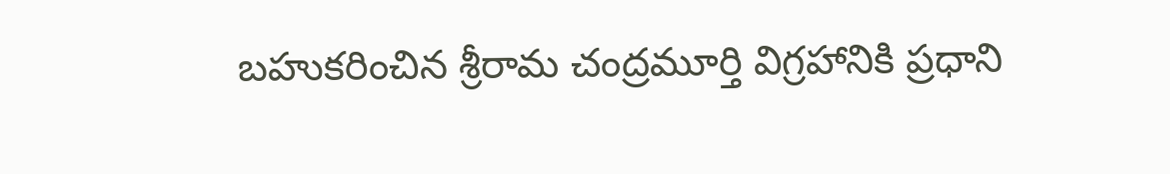బహుకరించిన శ్రీరామ చంద్రమూర్తి విగ్రహానికి ప్రధాని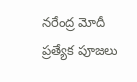నరేంద్ర మోదీ ప్రత్యేక పూజలు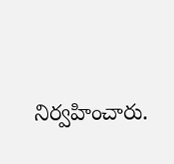నిర్వహించారు.